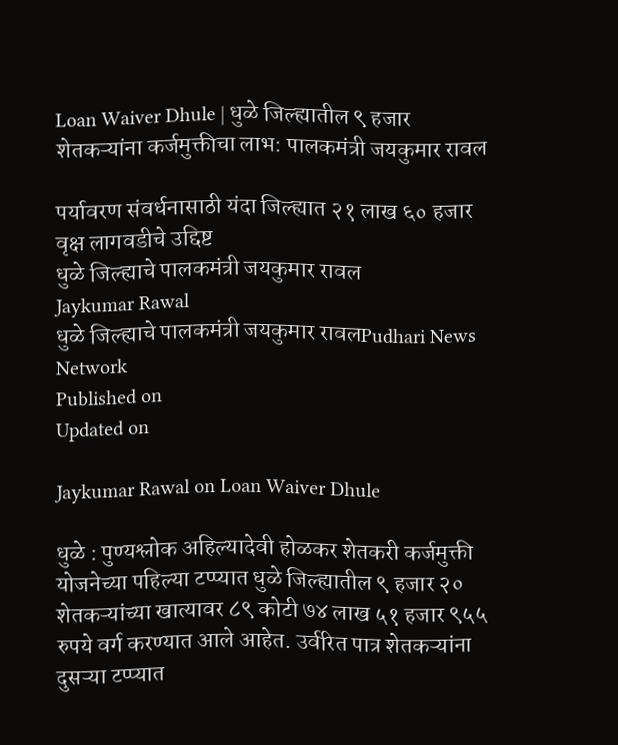Loan Waiver Dhule | धुळे जिल्ह्यातील ९ हजार शेतकऱ्यांना कर्जमुक्तीचा लाभ: पालकमंत्री जयकुमार रावल

पर्यावरण संवर्धनासाठी यंदा जिल्ह्यात २१ लाख ६० हजार वृक्ष लागवडीचे उद्दिष्ट
धुळे जिल्ह्याचे पालकमंत्री जयकुमार रावल
Jaykumar Rawal
धुळे जिल्ह्याचे पालकमंत्री जयकुमार रावलPudhari News Network
Published on
Updated on

Jaykumar Rawal on Loan Waiver Dhule

धुळे : पुण्यश्लोक अहिल्यादेवी होळकर शेतकरी कर्जमुक्ती योजनेच्या पहिल्या टप्प्यात धुळे जिल्ह्यातील ९ हजार २० शेतकऱ्यांच्या खात्यावर ८९ कोटी ७४ लाख ५१ हजार ९५५ रुपये वर्ग करण्यात आले आहेत. उर्वरित पात्र शेतकऱ्यांना दुसऱ्या टप्प्यात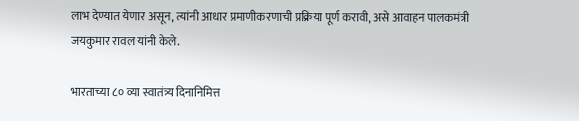लाभ देण्यात येणार असून, त्यांनी आधार प्रमाणीकरणाची प्रक्रिया पूर्ण करावी, असे आवाहन पालकमंत्री जयकुमार रावल यांनी केले.

भारताच्या ८० व्या स्वातंत्र्य दिनानिमित्त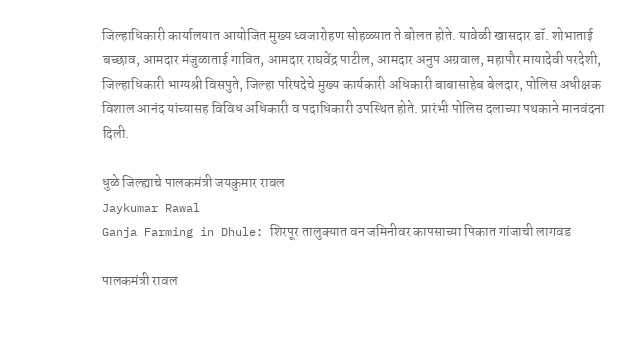जिल्हाधिकारी कार्यालयात आयोजित मुख्य ध्वजारोहण सोहळ्यात ते बोलत होते. यावेळी खासदार डॉ. शोभाताई बच्छाव, आमदार मंजुळाताई गावित, आमदार राघवेंद्र पाटील, आमदार अनुप अग्रवाल, महापौर मायादेवी परदेशी, जिल्हाधिकारी भाग्यश्री विसपुते, जिल्हा परिषदेचे मुख्य कार्यकारी अधिकारी बाबासाहेब बेलदार, पोलिस अधीक्षक विशाल आनंद यांच्यासह विविध अधिकारी व पदाधिकारी उपस्थित होते. प्रारंभी पोलिस दलाच्या पथकाने मानवंदना दिली.

धुळे जिल्ह्याचे पालकमंत्री जयकुमार रावल
Jaykumar Rawal
Ganja Farming in Dhule: शिरपूर तालुक्यात वन जमिनीवर कापसाच्या पिकात गांजाची लागवड

पालकमंत्री रावल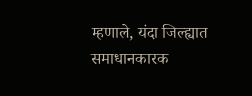म्हणाले, यंदा जिल्ह्यात समाधानकारक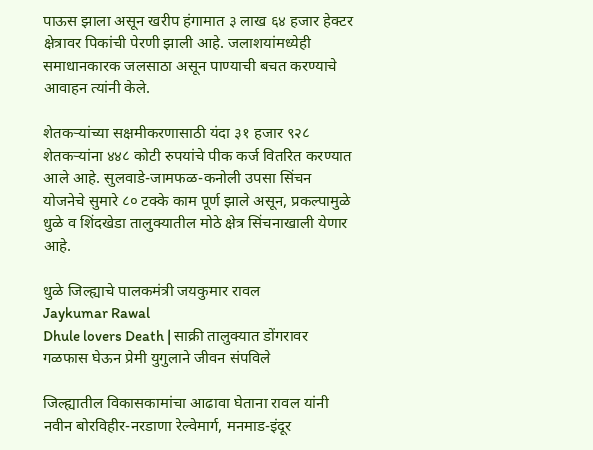पाऊस झाला असून खरीप हंगामात ३ लाख ६४ हजार हेक्टर क्षेत्रावर पिकांची पेरणी झाली आहे. जलाशयांमध्येही समाधानकारक जलसाठा असून पाण्याची बचत करण्याचे आवाहन त्यांनी केले.

शेतकऱ्यांच्या सक्षमीकरणासाठी यंदा ३१ हजार ९२८ शेतकऱ्यांना ४४८ कोटी रुपयांचे पीक कर्ज वितरित करण्यात आले आहे. सुलवाडे-जामफळ-कनोली उपसा सिंचन योजनेचे सुमारे ८० टक्के काम पूर्ण झाले असून, प्रकल्पामुळे धुळे व शिंदखेडा तालुक्यातील मोठे क्षेत्र सिंचनाखाली येणार आहे.

धुळे जिल्ह्याचे पालकमंत्री जयकुमार रावल
Jaykumar Rawal
Dhule lovers Death | साक्री तालुक्यात डोंगरावर गळफास घेऊन प्रेमी युगुलाने जीवन संपविले

जिल्ह्यातील विकासकामांचा आढावा घेताना रावल यांनी नवीन बोरविहीर-नरडाणा रेल्वेमार्ग, मनमाड-इंदूर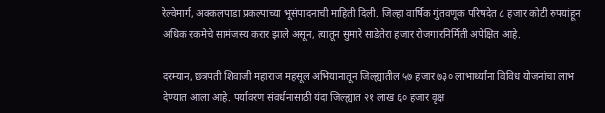रेल्वेमार्ग, अक्कलपाडा प्रकल्पाच्या भूसंपादनाची माहिती दिली. जिल्हा वार्षिक गुंतवणूक परिषदेत ८ हजार कोटी रुपयांहून अधिक रकमेचे सामंजस्य करार झाले असून, त्यातून सुमारे साडेतेरा हजार रोजगारनिर्मिती अपेक्षित आहे.

दरम्यान, छत्रपती शिवाजी महाराज महसूल अभियानातून जिल्ह्यातील ५७ हजार ७३० लाभार्थ्यांना विविध योजनांचा लाभ देण्यात आला आहे. पर्यावरण संवर्धनासाठी यंदा जिल्ह्यात २१ लाख ६० हजार वृक्ष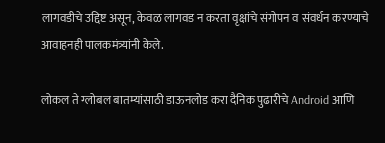लागवडीचे उद्दिष्ट असून, केवळ लागवड न करता वृक्षांचे संगोपन व संवर्धन करण्याचे आवाहनही पालकमंत्र्यांनी केले.

लोकल ते ग्लोबल बातम्यांसाठी डाऊनलोड करा दैनिक पुढारीचे Android आणि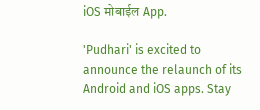iOS मोबाईल App.

'Pudhari' is excited to announce the relaunch of its Android and iOS apps. Stay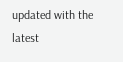updated with the latest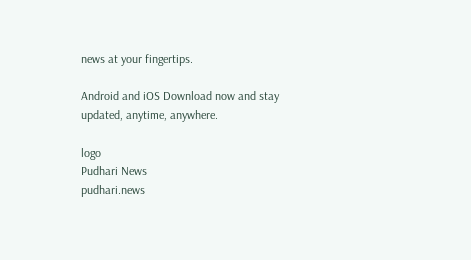news at your fingertips.

Android and iOS Download now and stay updated, anytime, anywhere.

logo
Pudhari News
pudhari.news